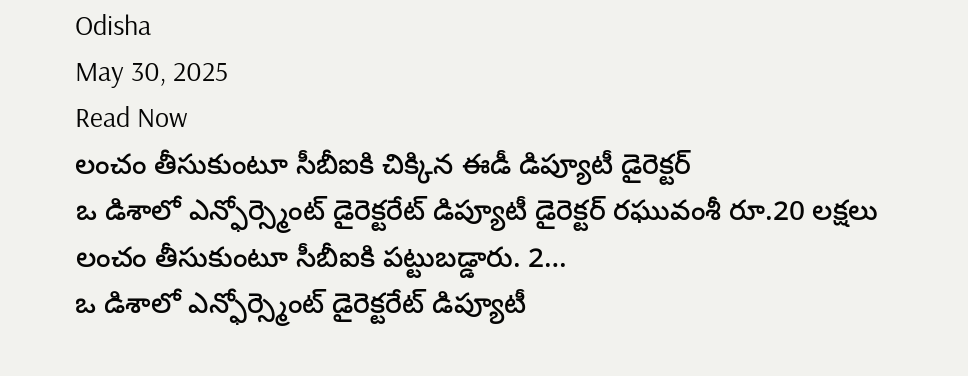Odisha
May 30, 2025
Read Now
లంచం తీసుకుంటూ సీబీఐకి చిక్కిన ఈడీ డిప్యూటీ డైరెక్టర్
ఒ డిశాలో ఎన్ఫోర్స్మెంట్ డైరెక్టరేట్ డిప్యూటీ డైరెక్టర్ రఘువంశీ రూ.20 లక్షలు లంచం తీసుకుంటూ సీబీఐకి పట్టుబడ్డారు. 2…
ఒ డిశాలో ఎన్ఫోర్స్మెంట్ డైరెక్టరేట్ డిప్యూటీ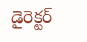డైరెక్టర్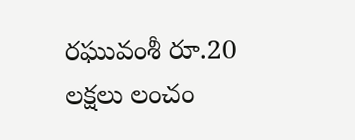రఘువంశీ రూ.20 లక్షలు లంచం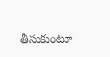తీసుకుంటూ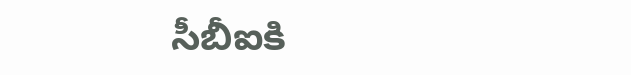సీబీఐకి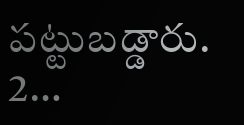పట్టుబడ్డారు. 2…